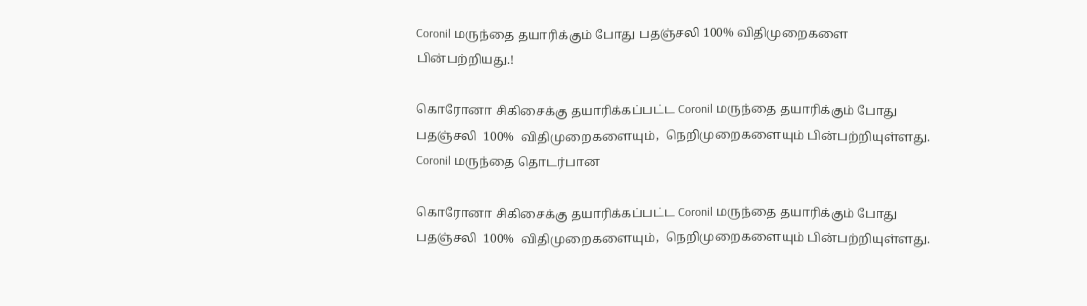Coronil மருந்தை தயாரிக்கும் போது பதஞ்சலி 100% விதிமுறைகளை பின்பற்றியது.!

கொரோனா சிகிசைக்கு தயாரிக்கப்பட்ட Coronil மருந்தை தயாரிக்கும் போது பதஞ்சலி  100%  விதிமுறைகளையும்,  நெறிமுறைகளையும் பின்பற்றியுள்ளது. Coronil மருந்தை தொடர்பான

கொரோனா சிகிசைக்கு தயாரிக்கப்பட்ட Coronil மருந்தை தயாரிக்கும் போது பதஞ்சலி  100%  விதிமுறைகளையும்,  நெறிமுறைகளையும் பின்பற்றியுள்ளது.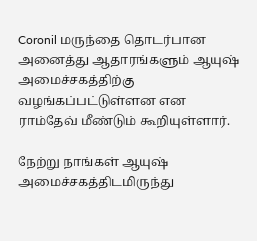Coronil மருந்தை தொடர்பான அனைத்து ஆதாரங்களும் ஆயுஷ் அமைச்சகத்திற்கு வழங்கப்பட்டுள்ளன என ராம்தேவ் மீண்டும் கூறியுள்ளார்.

நேற்று நாங்கள் ஆயுஷ் அமைச்சகத்திடமிருந்து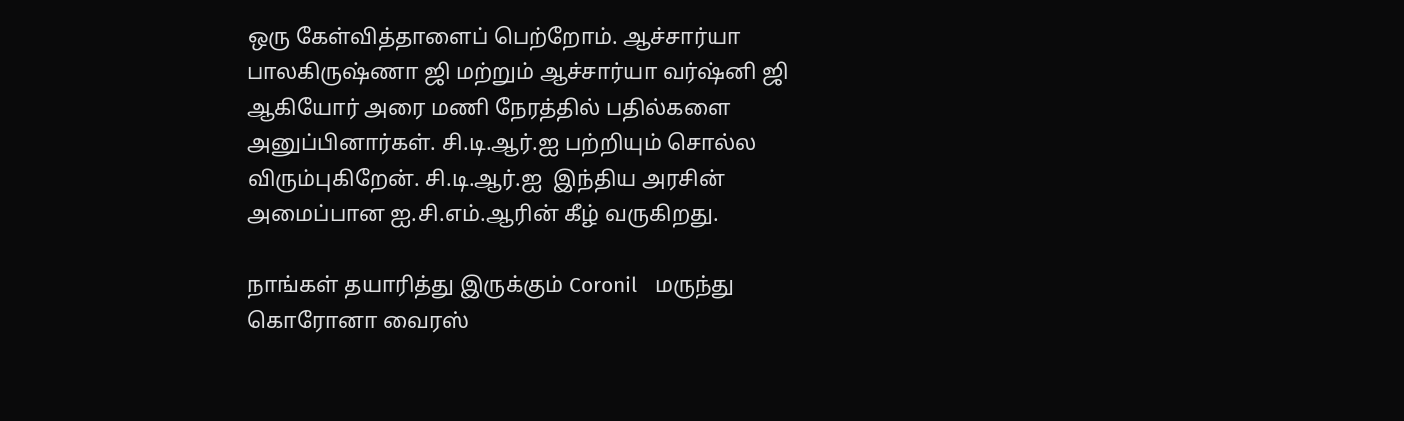ஒரு கேள்வித்தாளைப் பெற்றோம். ஆச்சார்யா பாலகிருஷ்ணா ஜி மற்றும் ஆச்சார்யா வர்ஷ்னி ஜி ஆகியோர் அரை மணி நேரத்தில் பதில்களை அனுப்பினார்கள். சி.டி.ஆர்.ஐ பற்றியும் சொல்ல விரும்புகிறேன். சி.டி.ஆர்.ஐ  இந்திய அரசின் அமைப்பான ஐ.சி.எம்.ஆரின் கீழ் வருகிறது.

நாங்கள் தயாரித்து இருக்கும் Coronil   மருந்து கொரோனா வைரஸ்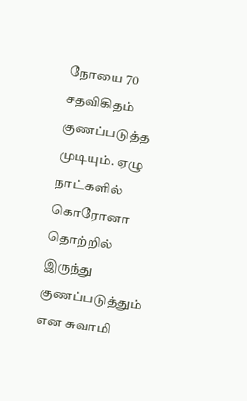நோயை 70 சதவிகிதம் குணப்படுத்த முடியும். ஏழு நாட்களில் கொரோனா தொற்றில் இருந்து குணப்படுத்தும் என சுவாமி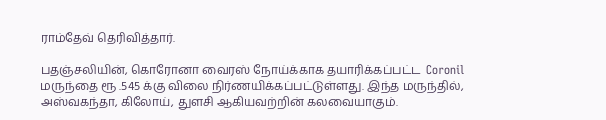ராம்தேவ் தெரிவித்தார்.

பதஞ்சலியின், கொரோனா வைரஸ் நோய்க்காக தயாரிக்கப்பட்ட  Coronil மருந்தை ரூ .545 க்கு விலை நிர்ணயிக்கப்பட்டுள்ளது. இந்த மருந்தில், அஸ்வகந்தா, கிலோய், துளசி ஆகியவற்றின் கலவையாகும்.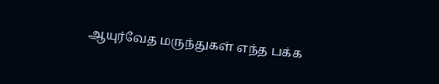ஆயுர்வேத மருந்துகள் எந்த பக்க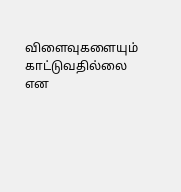விளைவுகளையும் காட்டுவதில்லை என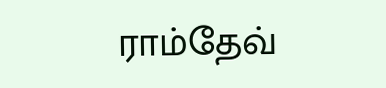ராம்தேவ்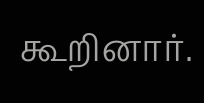கூறினார்.